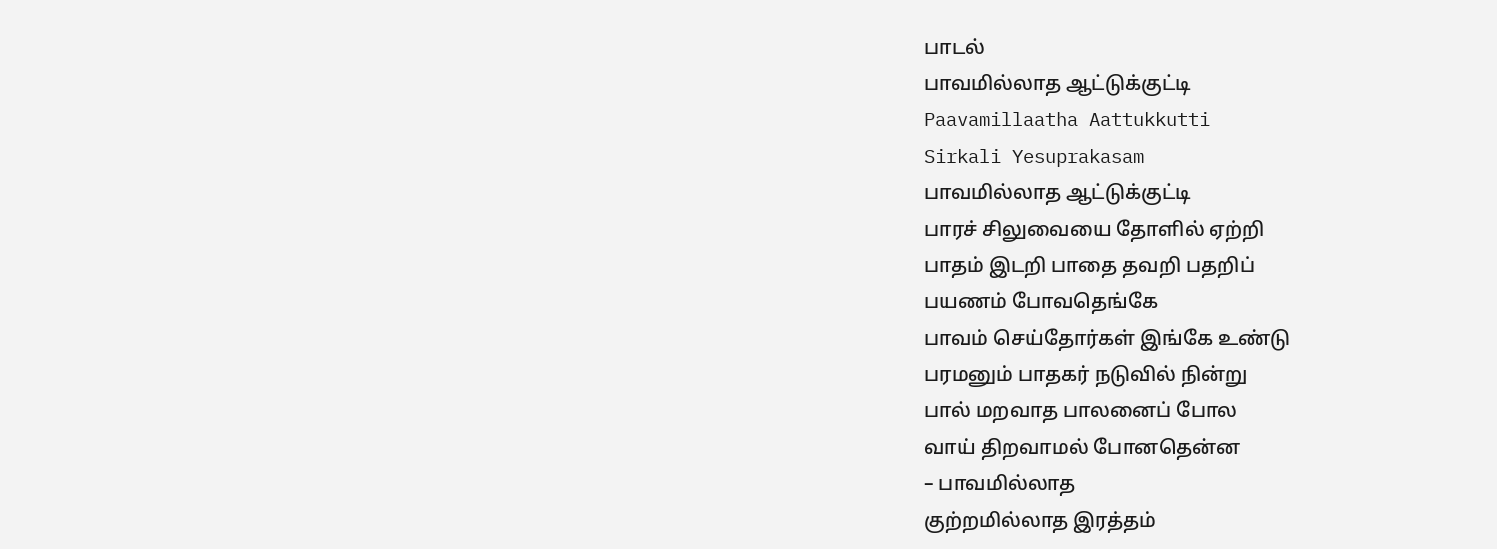பாடல்
பாவமில்லாத ஆட்டுக்குட்டி
Paavamillaatha Aattukkutti
Sirkali Yesuprakasam
பாவமில்லாத ஆட்டுக்குட்டி
பாரச் சிலுவையை தோளில் ஏற்றி
பாதம் இடறி பாதை தவறி பதறிப்
பயணம் போவதெங்கே
பாவம் செய்தோர்கள் இங்கே உண்டு
பரமனும் பாதகர் நடுவில் நின்று
பால் மறவாத பாலனைப் போல
வாய் திறவாமல் போனதென்ன
– பாவமில்லாத
குற்றமில்லாத இரத்தம்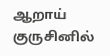ஆறாய்
குருசினில்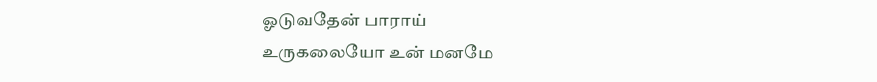ஓடுவதேன் பாராய்
உருகலையோ உன் மனமே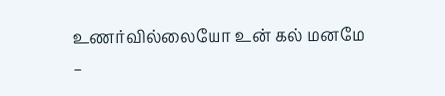உணர்வில்லையோ உன் கல் மனமே
–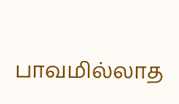பாவமில்லாத